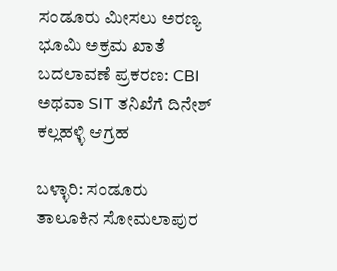ಸಂಡೂರು ಮೀಸಲು ಅರಣ್ಯ ಭೂಮಿ ಅಕ್ರಮ ಖಾತೆ ಬದಲಾವಣೆ ಪ್ರಕರಣ: CBI ಅಥವಾ SIT ತನಿಖೆಗೆ ದಿನೇಶ್ ಕಲ್ಲಹಳ್ಳಿ ಆಗ್ರಹ

ಬಳ್ಳಾರಿ: ಸಂಡೂರು ತಾಲೂಕಿನ ಸೋಮಲಾಪುರ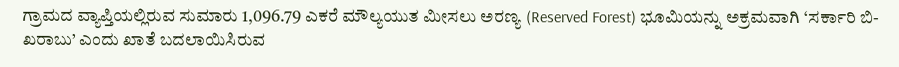ಗ್ರಾಮದ ವ್ಯಾಪ್ತಿಯಲ್ಲಿರುವ ಸುಮಾರು 1,096.79 ಎಕರೆ ಮೌಲ್ಯಯುತ ಮೀಸಲು ಅರಣ್ಯ (Reserved Forest) ಭೂಮಿಯನ್ನು ಅಕ್ರಮವಾಗಿ ‘ಸರ್ಕಾರಿ ಬಿ-ಖರಾಬು’ ಎಂದು ಖಾತೆ ಬದಲಾಯಿಸಿರುವ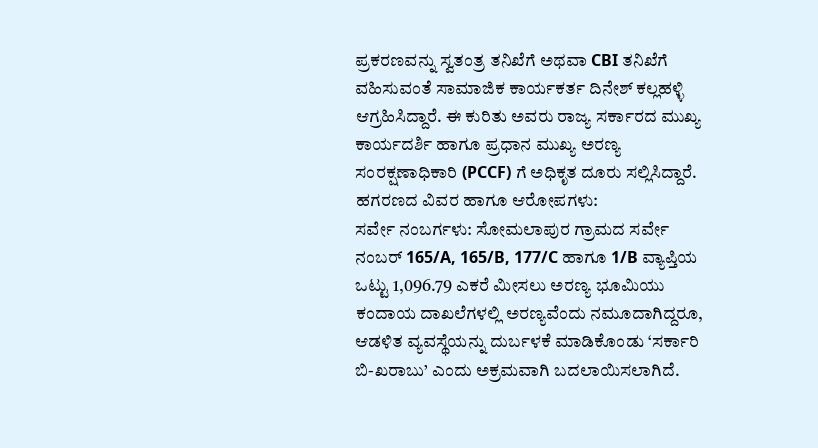ಪ್ರಕರಣವನ್ನು ಸ್ವತಂತ್ರ ತನಿಖೆಗೆ ಅಥವಾ CBI ತನಿಖೆಗೆ ವಹಿಸುವಂತೆ ಸಾಮಾಜಿಕ ಕಾರ್ಯಕರ್ತ ದಿನೇಶ್ ಕಲ್ಲಹಳ್ಳಿ ಆಗ್ರಹಿಸಿದ್ದಾರೆ. ಈ ಕುರಿತು ಅವರು ರಾಜ್ಯ ಸರ್ಕಾರದ ಮುಖ್ಯ ಕಾರ್ಯದರ್ಶಿ ಹಾಗೂ ಪ್ರಧಾನ ಮುಖ್ಯ ಅರಣ್ಯ ಸಂರಕ್ಷಣಾಧಿಕಾರಿ (PCCF) ಗೆ ಅಧಿಕೃತ ದೂರು ಸಲ್ಲಿಸಿದ್ದಾರೆ.
ಹಗರಣದ ವಿವರ ಹಾಗೂ ಆರೋಪಗಳು:
ಸರ್ವೇ ನಂಬರ್ಗಳು: ಸೋಮಲಾಪುರ ಗ್ರಾಮದ ಸರ್ವೇ ನಂಬರ್ 165/A, 165/B, 177/C ಹಾಗೂ 1/B ವ್ಯಾಪ್ತಿಯ ಒಟ್ಟು 1,096.79 ಎಕರೆ ಮೀಸಲು ಅರಣ್ಯ ಭೂಮಿಯು ಕಂದಾಯ ದಾಖಲೆಗಳಲ್ಲಿ ಅರಣ್ಯವೆಂದು ನಮೂದಾಗಿದ್ದರೂ, ಆಡಳಿತ ವ್ಯವಸ್ಥೆಯನ್ನು ದುರ್ಬಳಕೆ ಮಾಡಿಕೊಂಡು ‘ಸರ್ಕಾರಿ ಬಿ-ಖರಾಬು’ ಎಂದು ಅಕ್ರಮವಾಗಿ ಬದಲಾಯಿಸಲಾಗಿದೆ.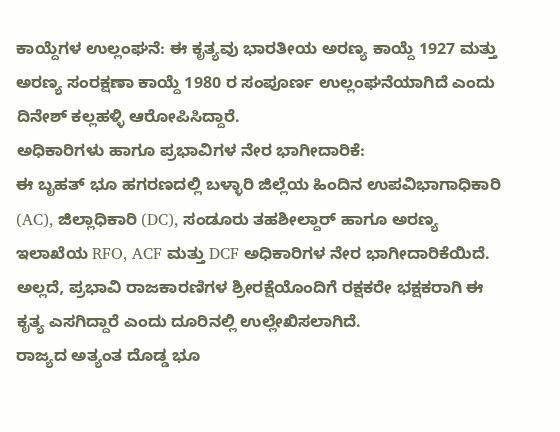ಕಾಯ್ದೆಗಳ ಉಲ್ಲಂಘನೆ: ಈ ಕೃತ್ಯವು ಭಾರತೀಯ ಅರಣ್ಯ ಕಾಯ್ದೆ 1927 ಮತ್ತು ಅರಣ್ಯ ಸಂರಕ್ಷಣಾ ಕಾಯ್ದೆ 1980 ರ ಸಂಪೂರ್ಣ ಉಲ್ಲಂಘನೆಯಾಗಿದೆ ಎಂದು ದಿನೇಶ್ ಕಲ್ಲಹಳ್ಳಿ ಆರೋಪಿಸಿದ್ದಾರೆ.
ಅಧಿಕಾರಿಗಳು ಹಾಗೂ ಪ್ರಭಾವಿಗಳ ನೇರ ಭಾಗೀದಾರಿಕೆ:
ಈ ಬೃಹತ್ ಭೂ ಹಗರಣದಲ್ಲಿ ಬಳ್ಳಾರಿ ಜಿಲ್ಲೆಯ ಹಿಂದಿನ ಉಪವಿಭಾಗಾಧಿಕಾರಿ (AC), ಜಿಲ್ಲಾಧಿಕಾರಿ (DC), ಸಂಡೂರು ತಹಶೀಲ್ದಾರ್ ಹಾಗೂ ಅರಣ್ಯ ಇಲಾಖೆಯ RFO, ACF ಮತ್ತು DCF ಅಧಿಕಾರಿಗಳ ನೇರ ಭಾಗೀದಾರಿಕೆಯಿದೆ. ಅಲ್ಲದೆ, ಪ್ರಭಾವಿ ರಾಜಕಾರಣಿಗಳ ಶ್ರೀರಕ್ಷೆಯೊಂದಿಗೆ ರಕ್ಷಕರೇ ಭಕ್ಷಕರಾಗಿ ಈ ಕೃತ್ಯ ಎಸಗಿದ್ದಾರೆ ಎಂದು ದೂರಿನಲ್ಲಿ ಉಲ್ಲೇಖಿಸಲಾಗಿದೆ.
ರಾಜ್ಯದ ಅತ್ಯಂತ ದೊಡ್ಡ ಭೂ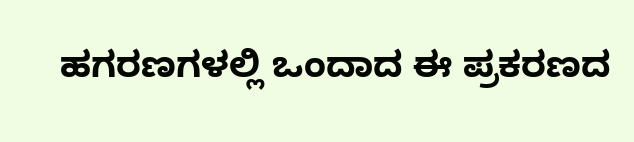ಹಗರಣಗಳಲ್ಲಿ ಒಂದಾದ ಈ ಪ್ರಕರಣದ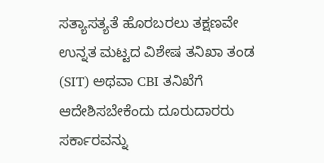ಸತ್ಯಾಸತ್ಯತೆ ಹೊರಬರಲು ತಕ್ಷಣವೇ ಉನ್ನತ ಮಟ್ಟದ ವಿಶೇಷ ತನಿಖಾ ತಂಡ (SIT) ಅಥವಾ CBI ತನಿಖೆಗೆ ಆದೇಶಿಸಬೇಕೆಂದು ದೂರುದಾರರು ಸರ್ಕಾರವನ್ನು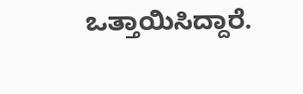ಒತ್ತಾಯಿಸಿದ್ದಾರೆ.